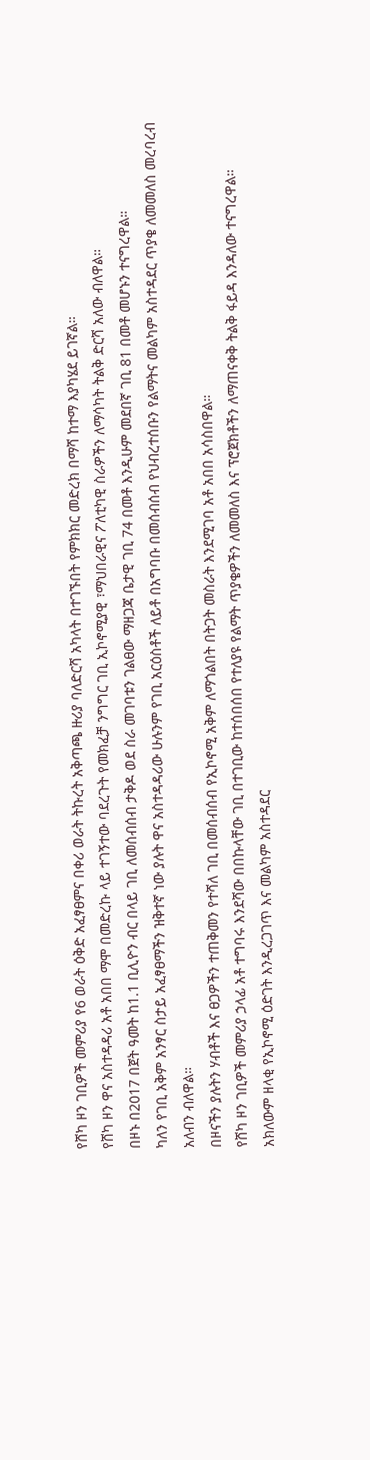የሸካ ዞን ገቢዎች መምሪያ የ6 ወራት ዕቅድ አፈፃፀምና በቀሪ ወራት ትኩረት አቅጣጫ ዙሪያ ባለድርሻ አካላት በተገኙበት የምክክር መድረክ በማሻ ከተማ እያካሄደ ይገኛል።
የሸካ ዞን ዋና አስተዳዳሪ አቶ አበበ ማሞ በመድረኩ ላይ ተገኝተው ባደረጉት የመክፈቻ ንግግር ገቢ ኢኮኖሚያዊ ፣ማህበራዊና ፖለቲካዊ ስራዎችን ለማሳካት ትልቅ ድርሻ አለው ብለዋል።
በዞኑ በ2017 በጀት ዓመት ከ1.1 ቢሊዮን ብር በላይ ገቢ ለመሰብሰብ ታቅዶ ወደ ስራ መገባቱን ገልፀው ማዘጋጃ ቤታዊ ገቢ 74 በመቶ እንዲሁም መደበኛ ገቢ 81 በመቶ መሆኑን ተናግረዋል።
ካለን የገቢ አቅም አንፃር ስታይ አፈፃፀማችን ዝቅተኛ ነው ያሉት ዋና አስተዳዳሪው ሁሉንም የገቢ አርዕስቶች ለይቶ በአግባቡ በመሰብሰብ የህብረተሰቡን የልማትና መልካም አስተዳደር ጥያቄ ለመመለስ መረባረብ አለብን ብለዋል።
በዞናችን ያሉትን ሃብቶች እና ፀጋዎችን ተጠቅመን የተሻለ ገቢ በመሰብሰብ የኢኮኖሚ አቅም ለማጎልበት በትጋት መስራት እንደሚገባ አቶ አበበ አሳስበዋል።
የሸካ ዞን ገቢዎች መምሪያ ኃላፊ አቶ ተግባሩ እንደሻው በበኩላቸው ገቢ በተገቢው ከተሰበሰበ የተለያዩ የልማት ጥያቄዎችን ለመመለስ እና ፕሮጀክቶችን ለማጠናቀቅ ትልቅ ፋይዳ እንዳለው ተናግረዋል።
አክለውም ዘላቂ የኢኮኖሚ ዕድገት እንዲረጋገጥ እና መልካም አስተዳደር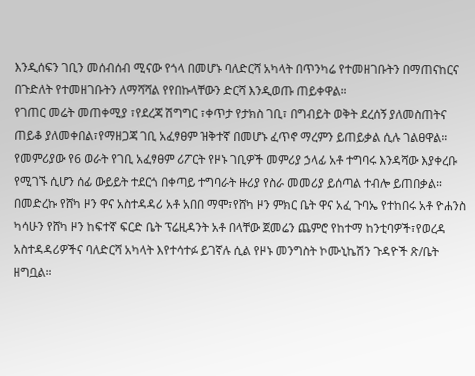እንዲሰፍን ገቢን መሰብሰብ ሚናው የጎላ በመሆኑ ባለድርሻ አካላት በጥንካሬ የተመዘገቡትን በማጠናከርና በጉድለት የተመዘገቡትን ለማሻሻል የየበኩላቸውን ድርሻ እንዲወጡ ጠይቀዋል።
የገጠር መሬት መጠቀሚያ ፣የደረጃ ሽግግር ፣ቀጥታ የታክስ ገቢ፣ በግብይት ወቅት ደረሰኝ ያለመስጠትና ጠይቆ ያለመቀበል፣የማዘጋጃ ገቢ አፈፃፀም ዝቅተኛ በመሆኑ ፈጥኖ ማረምን ይጠይቃል ሲሉ ገልፀዋል።
የመምሪያው የ6 ወራት የገቢ አፈፃፀም ሪፖርት የዞኑ ገቢዎች መምሪያ ኃላፊ አቶ ተግባሩ እንዳሻው እያቀረቡ የሚገኙ ሲሆን ሰፊ ውይይት ተደርጎ በቀጣይ ተግባራት ዙሪያ የስራ መመሪያ ይሰጣል ተብሎ ይጠበቃል።
በመድረኩ የሸካ ዞን ዋና አስተዳዳሪ አቶ አበበ ማሞ፣የሸካ ዞን ምክር ቤት ዋና አፈ ጉባኤ የተከበሩ አቶ ዮሐንስ ካሳሁን የሸካ ዞን ከፍተኛ ፍርድ ቤት ፕሬዚዳንት አቶ በላቸው ጀመሬን ጨምሮ የከተማ ከንቲባዎች፣የወረዳ አስተዳዳሪዎችና ባለድርሻ አካላት እየተሳተፉ ይገኛሉ ሲል የዞኑ መንግስት ኮሙኒኬሽን ጉዳዮች ጽ/ቤት ዘግቧል።